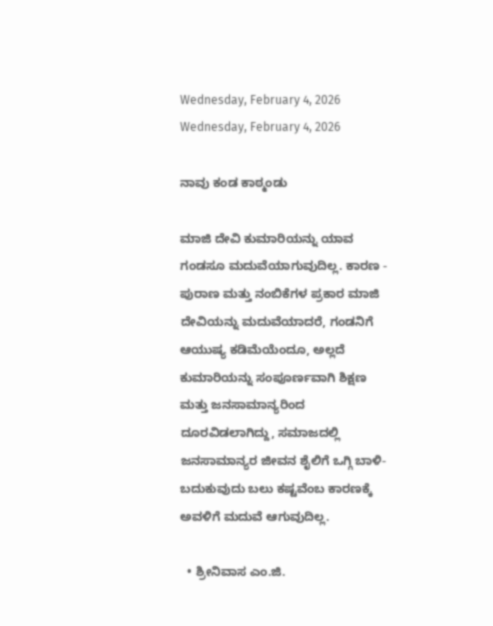Wednesday, February 4, 2026
Wednesday, February 4, 2026

ನಾವು ಕಂಡ ಕಾಠ್ಮಂಡು

ಮಾಜಿ ದೇವಿ ಕುಮಾರಿಯನ್ನು ಯಾವ ಗಂಡಸೂ ಮದುವೆಯಾಗುವುದಿಲ್ಲ. ಕಾರಣ - ಪುರಾಣ ಮತ್ತು ನಂಬಿಕೆಗಳ ಪ್ರಕಾರ ಮಾಜಿ ದೇವಿಯನ್ನು ಮದುವೆಯಾದರೆ, ಗಂಡನಿಗೆ ಆಯುಷ್ಯ ಕಡಿಮೆಯೆಂದೂ, ಅಲ್ಲದೆ ಕುಮಾರಿಯನ್ನು ಸಂಪೂರ್ಣವಾಗಿ ಶಿಕ್ಷಣ ಮತ್ತು ಜನಸಾಮಾನ್ಯರಿಂದ ದೂರವಿಡಲಾಗಿದ್ದು, ಸಮಾಜದಲ್ಲಿ ಜನಸಾಮಾನ್ಯರ ಜೀವನ ಶೈಲಿಗೆ ಒಗ್ಗಿ ಬಾಳಿ-ಬದುಕುವುದು ಬಲು ಕಷ್ಟವೆಂಬ ಕಾರಣಕ್ಕೆ ಅವಳಿಗೆ ಮದುವೆ ಆಗುವುದಿಲ್ಲ.

  • ಶ್ರೀನಿವಾಸ ಎಂ.ಜಿ.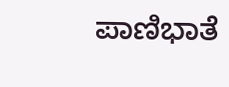ಪಾಣಿಭಾತೆ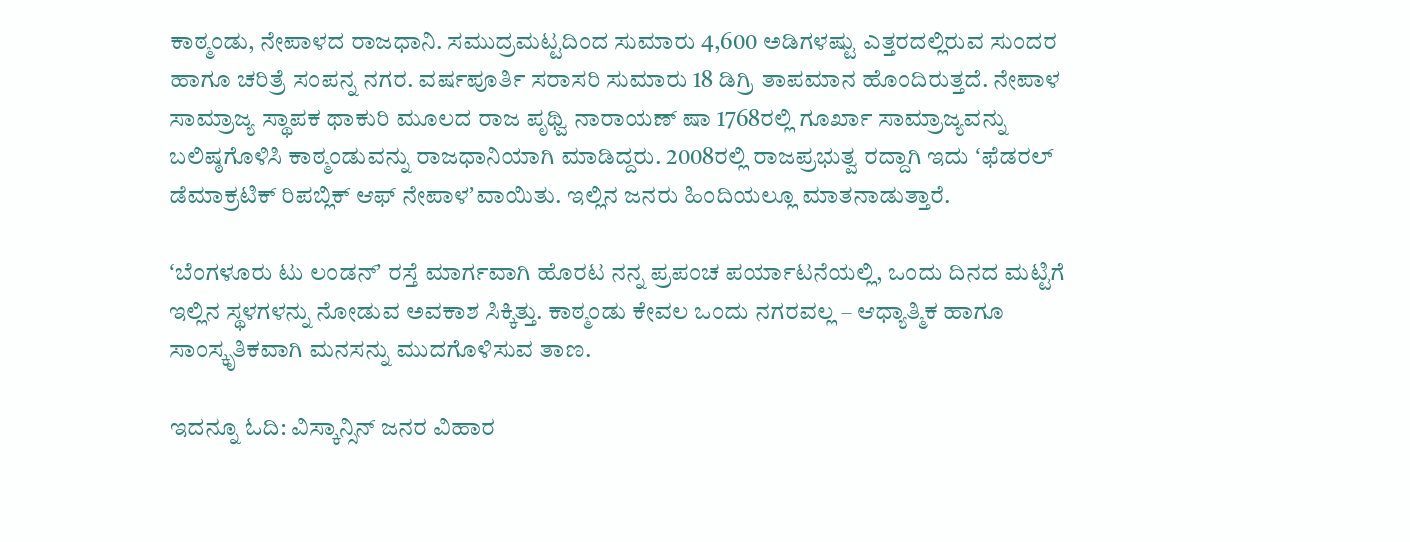ಕಾಠ್ಮಂಡು, ನೇಪಾಳದ ರಾಜಧಾನಿ. ಸಮುದ್ರಮಟ್ಟದಿಂದ ಸುಮಾರು 4,600 ಅಡಿಗಳಷ್ಟು ಎತ್ತರದಲ್ಲಿರುವ ಸುಂದರ ಹಾಗೂ ಚರಿತ್ರೆ ಸಂಪನ್ನ ನಗರ. ವರ್ಷಪೂರ್ತಿ ಸರಾಸರಿ ಸುಮಾರು 18 ಡಿಗ್ರಿ ತಾಪಮಾನ ಹೊಂದಿರುತ್ತದೆ. ನೇಪಾಳ ಸಾಮ್ರಾಜ್ಯ ಸ್ಥಾಪಕ ಥಾಕುರಿ ಮೂಲದ ರಾಜ ಪೃಥ್ವಿ ನಾರಾಯಣ್ ಷಾ 1768ರಲ್ಲಿ ಗೂರ್ಖಾ ಸಾಮ್ರಾಜ್ಯವನ್ನು ಬಲಿಷ್ಠಗೊಳಿಸಿ ಕಾಠ್ಮಂಡುವನ್ನು ರಾಜಧಾನಿಯಾಗಿ ಮಾಡಿದ್ದರು. 2008ರಲ್ಲಿ ರಾಜಪ್ರಭುತ್ವ ರದ್ದಾಗಿ ಇದು ʻಫೆಡರಲ್ ಡೆಮಾಕ್ರಟಿಕ್ ರಿಪಬ್ಲಿಕ್ ಆಫ್ ನೇಪಾಳʼವಾಯಿತು. ಇಲ್ಲಿನ ಜನರು ಹಿಂದಿಯಲ್ಲೂ ಮಾತನಾಡುತ್ತಾರೆ.

ʻಬೆಂಗಳೂರು ಟು ಲಂಡನ್‌ʼ ರಸ್ತೆ ಮಾರ್ಗವಾಗಿ ಹೊರಟ ನನ್ನ ಪ್ರಪಂಚ ಪರ್ಯಾಟನೆಯಲ್ಲಿ, ಒಂದು ದಿನದ ಮಟ್ಟಿಗೆ ಇಲ್ಲಿನ ಸ್ಥಳಗಳನ್ನು ನೋಡುವ ಅವಕಾಶ ಸಿಕ್ಕಿತ್ತು. ಕಾಠ್ಮಂಡು ಕೇವಲ ಒಂದು ನಗರವಲ್ಲ – ಆಧ್ಯಾತ್ಮಿಕ ಹಾಗೂ ಸಾಂಸ್ಕೃತಿಕವಾಗಿ ಮನಸನ್ನು ಮುದಗೊಳಿಸುವ ತಾಣ.

ಇದನ್ನೂ ಓದಿ: ವಿಸ್ಕಾನ್ಸಿನ್‌ ಜನರ ವಿಹಾರ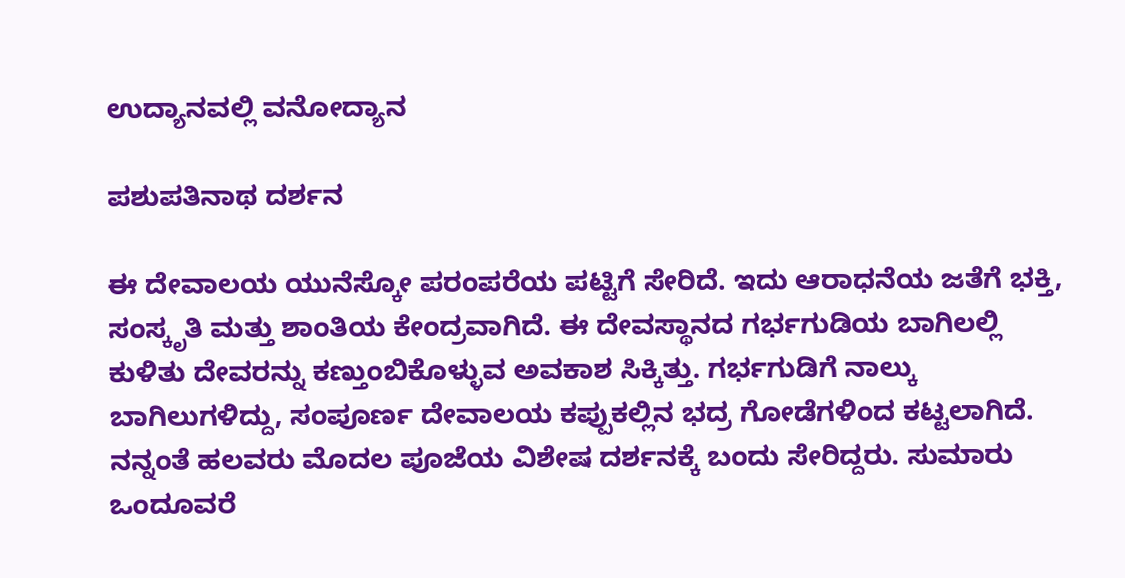ಉದ್ಯಾನವಲ್ಲಿ ವನೋದ್ಯಾನ

ಪಶುಪತಿನಾಥ ದರ್ಶನ

ಈ ದೇವಾಲಯ ಯುನೆಸ್ಕೋ ಪರಂಪರೆಯ ಪಟ್ಟಿಗೆ ಸೇರಿದೆ. ಇದು ಆರಾಧನೆಯ ಜತೆಗೆ ಭಕ್ತಿ, ಸಂಸ್ಕೃತಿ ಮತ್ತು ಶಾಂತಿಯ ಕೇಂದ್ರವಾಗಿದೆ. ಈ ದೇವಸ್ಥಾನದ ಗರ್ಭಗುಡಿಯ ಬಾಗಿಲಲ್ಲಿ ಕುಳಿತು ದೇವರನ್ನು ಕಣ್ತುಂಬಿಕೊಳ್ಳುವ ಅವಕಾಶ ಸಿಕ್ಕಿತ್ತು. ಗರ್ಭಗುಡಿಗೆ ನಾಲ್ಕು ಬಾಗಿಲುಗಳಿದ್ದು, ಸಂಪೂರ್ಣ ದೇವಾಲಯ ಕಪ್ಪುಕಲ್ಲಿನ ಭದ್ರ ಗೋಡೆಗಳಿಂದ ಕಟ್ಟಲಾಗಿದೆ. ನನ್ನಂತೆ ಹಲವರು ಮೊದಲ ಪೂಜೆಯ ವಿಶೇಷ ದರ್ಶನಕ್ಕೆ ಬಂದು ಸೇರಿದ್ದರು. ಸುಮಾರು ಒಂದೂವರೆ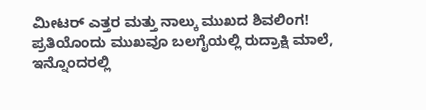ಮೀಟರ್‌ ಎತ್ತರ ಮತ್ತು ನಾಲ್ಕು ಮುಖದ ಶಿವಲಿಂಗ! ಪ್ರತಿಯೊಂದು ಮುಖವೂ ಬಲಗೈಯಲ್ಲಿ ರುದ್ರಾಕ್ಷಿ ಮಾಲೆ, ಇನ್ನೊಂದರಲ್ಲಿ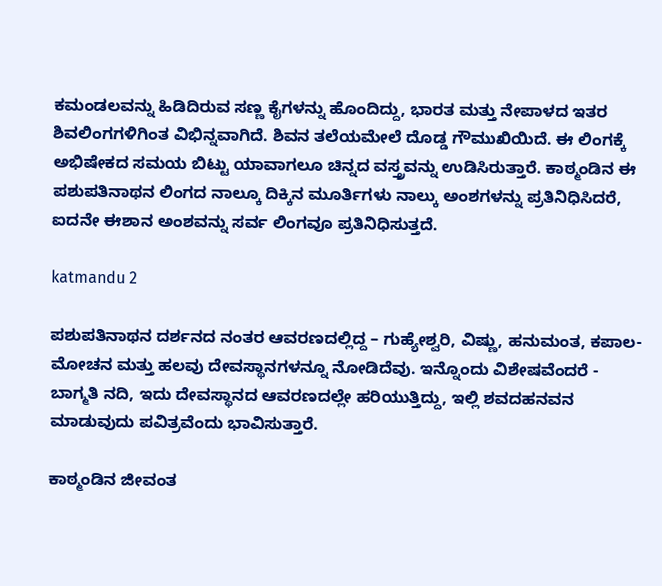ಕಮಂಡಲವನ್ನು ಹಿಡಿದಿರುವ ಸಣ್ಣ ಕೈಗಳನ್ನು ಹೊಂದಿದ್ದು, ಭಾರತ ಮತ್ತು ನೇಪಾಳದ ಇತರ ಶಿವಲಿಂಗಗಳಿಗಿಂತ ವಿಭಿನ್ನವಾಗಿದೆ. ಶಿವನ ತಲೆಯಮೇಲೆ ದೊಡ್ಡ ಗೌಮುಖಿಯಿದೆ. ಈ ಲಿಂಗಕ್ಕೆ ಅಭಿಷೇಕದ ಸಮಯ ಬಿಟ್ಟು ಯಾವಾಗಲೂ ಚಿನ್ನದ ವಸ್ತ್ರವನ್ನು ಉಡಿಸಿರುತ್ತಾರೆ. ಕಾಠ್ಮಂಡಿನ ಈ ಪಶುಪತಿನಾಥನ ಲಿಂಗದ ನಾಲ್ಕೂ ದಿಕ್ಕಿನ ಮೂರ್ತಿಗಳು ನಾಲ್ಕು ಅಂಶಗಳನ್ನು ಪ್ರತಿನಿಧಿಸಿದರೆ, ಐದನೇ ಈಶಾನ ಅಂಶವನ್ನು ಸರ್ವ ಲಿಂಗವೂ ಪ್ರತಿನಿಧಿಸುತ್ತದೆ.

katmandu 2

ಪಶುಪತಿನಾಥನ ದರ್ಶನದ ನಂತರ ಆವರಣದಲ್ಲಿದ್ದ – ಗುಹ್ಯೇಶ್ವರಿ, ವಿಷ್ಣು, ಹನುಮಂತ, ಕಪಾಲ-ಮೋಚನ ಮತ್ತು ಹಲವು ದೇವಸ್ಥಾನಗಳನ್ನೂ ನೋಡಿದೆವು. ಇನ್ನೊಂದು ವಿಶೇಷವೆಂದರೆ - ಬಾಗ್ಮತಿ ನದಿ, ಇದು ದೇವಸ್ಥಾನದ ಆವರಣದಲ್ಲೇ ಹರಿಯುತ್ತಿದ್ದು, ಇಲ್ಲಿ ಶವದಹನವನ ಮಾಡುವುದು ಪವಿತ್ರವೆಂದು ಭಾವಿಸುತ್ತಾರೆ.

ಕಾಠ್ಮಂಡಿನ ಜೀವಂತ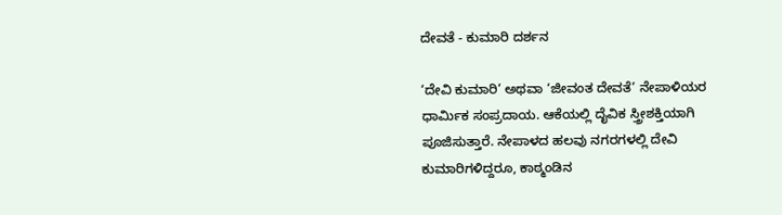ದೇವತೆ - ಕುಮಾರಿ ದರ್ಶನ

‘ದೇವಿ ಕುಮಾರಿ’ ಅಥವಾ ‘ಜೀವಂತ ದೇವತೆ’ ನೇಪಾಳಿಯರ ಧಾರ್ಮಿಕ ಸಂಪ್ರದಾಯ. ಆಕೆಯಲ್ಲಿ ದೈವಿಕ ಸ್ತ್ರೀಶಕ್ತಿಯಾಗಿ ಪೂಜಿಸುತ್ತಾರೆ. ನೇಪಾಳದ ಹಲವು ನಗರಗಳಲ್ಲಿ ದೇವಿ ಕುಮಾರಿಗಳಿದ್ದರೂ, ಕಾಠ್ಮಂಡಿನ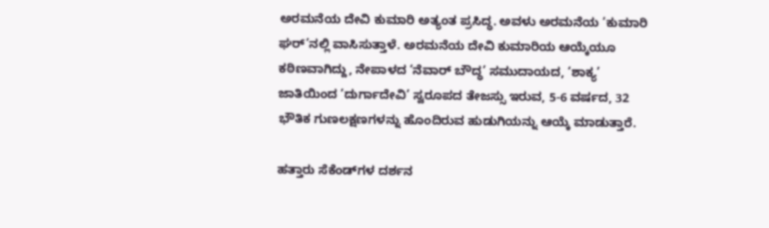ಅರಮನೆಯ ದೇವಿ ಕುಮಾರಿ ಅತ್ಯಂತ ಪ್ರಸಿದ್ಧ. ಅವಳು ಅರಮನೆಯ ‘ಕುಮಾರಿ ಘರ್‌’ನಲ್ಲಿ ವಾಸಿಸುತ್ತಾಳೆ. ಅರಮನೆಯ ದೇವಿ ಕುಮಾರಿಯ ಆಯ್ಕೆಯೂ ಕಠಿಣವಾಗಿದ್ದು, ನೇಪಾಳದ ‘ನೆವಾರ್ ಬೌದ್ಧ’ ಸಮುದಾಯದ, ‘ಶಾಕ್ಯ’ ಜಾತಿಯಿಂದ ‘ದುರ್ಗಾದೇವಿ’ ಸ್ವರೂಪದ ತೇಜಸ್ಸು ಇರುವ, 5-6 ವರ್ಷದ, 32 ಭೌತಿಕ ಗುಣಲಕ್ಷಣಗಳನ್ನು ಹೊಂದಿರುವ ಹುಡುಗಿಯನ್ನು ಆಯ್ಕೆ ಮಾಡುತ್ತಾರೆ.

ಹತ್ತಾರು ಸೆಕೆಂಡ್‌ಗಳ ದರ್ಶನ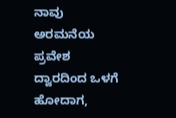ನಾವು ಅರಮನೆಯ ಪ್ರವೇಶ ದ್ವಾರದಿಂದ ಒಳಗೆ ಹೋದಾಗ,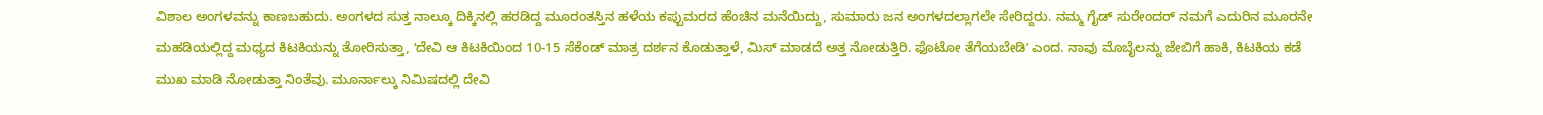ವಿಶಾಲ ಅಂಗಳವನ್ನು ಕಾಣಬಹುದು. ಅಂಗಳದ ಸುತ್ತ ನಾಲ್ಕೂ ದಿಕ್ಕಿನಲ್ಲಿ ಹರಡಿದ್ದ ಮೂರಂತಸ್ತಿನ ಹಳೆಯ ಕಪ್ಪುಮರದ ಹೆಂಚಿನ ಮನೆಯಿದ್ದು, ಸುಮಾರು ಜನ ಅಂಗಳದಲ್ಲಾಗಲೇ ಸೇರಿದ್ದರು. ನಮ್ಮ ಗೈಡ್ ಸುರೇಂದರ್‌ ನಮಗೆ ಎದುರಿನ ಮೂರನೇ ಮಹಡಿಯಲ್ಲಿದ್ದ ಮಧ್ಯದ ಕಿಟಕಿಯನ್ನು ತೋರಿಸುತ್ತಾ, ʻದೇವಿ ಆ ಕಿಟಕಿಯಿಂದ 10-15 ಸೆಕೆಂಡ್ ಮಾತ್ರ ದರ್ಶನ ಕೊಡುತ್ತಾಳೆ, ಮಿಸ್ ಮಾಡದೆ ಅತ್ತ ನೋಡುತ್ತಿರಿ. ಫೊಟೋ ತೆಗೆಯಬೇಡಿʼ ಎಂದ. ನಾವು ಮೊಬೈಲನ್ನು ಜೇಬಿಗೆ ಹಾಕಿ, ಕಿಟಕಿಯ ಕಡೆ ಮುಖ ಮಾಡಿ ನೋಡುತ್ತಾ ನಿಂತೆವು. ಮೂರ್ನಾಲ್ಕು ನಿಮಿಷದಲ್ಲಿ ದೇವಿ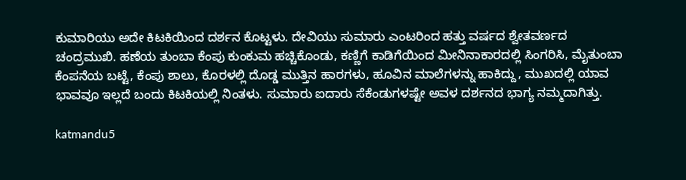ಕುಮಾರಿಯು ಅದೇ ಕಿಟಕಿಯಿಂದ ದರ್ಶನ ಕೊಟ್ಟಳು. ದೇವಿಯು ಸುಮಾರು ಎಂಟರಿಂದ ಹತ್ತು ವರ್ಷದ ಶ್ವೇತವರ್ಣದ ಚಂದ್ರಮುಖಿ. ಹಣೆಯ ತುಂಬಾ ಕೆಂಪು ಕುಂಕುಮ ಹಚ್ಚಿಕೊಂಡು, ಕಣ್ಣಿಗೆ ಕಾಡಿಗೆಯಿಂದ ಮೀನಿನಾಕಾರದಲ್ಲಿ ಸಿಂಗರಿಸಿ, ಮೈತುಂಬಾ ಕೆಂಪನೆಯ ಬಟ್ಟೆ, ಕೆಂಪು ಶಾಲು, ಕೊರಳಲ್ಲಿ ದೊಡ್ಡ ಮುತ್ತಿನ ಹಾರಗಳು, ಹೂವಿನ ಮಾಲೆಗಳನ್ನು ಹಾಕಿದ್ದು, ಮುಖದಲ್ಲಿ ಯಾವ ಭಾವವೂ ಇಲ್ಲದೆ ಬಂದು ಕಿಟಕಿಯಲ್ಲಿ ನಿಂತಳು. ಸುಮಾರು ಐದಾರು ಸೆಕೆಂಡುಗಳಷ್ಟೇ ಅವಳ ದರ್ಶನದ ಭಾಗ್ಯ ನಮ್ಮದಾಗಿತ್ತು.

katmandu5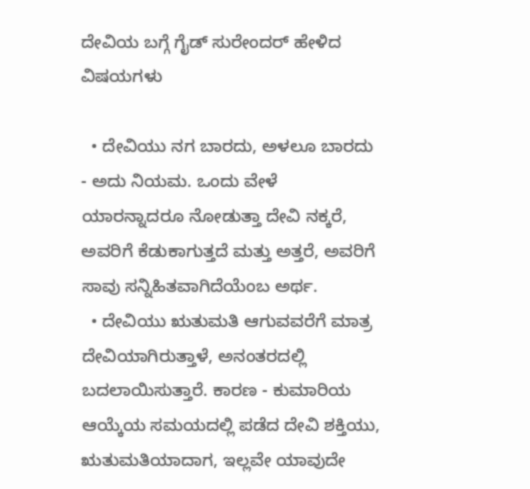ದೇವಿಯ ಬಗ್ಗೆ ಗೈಡ್ ಸುರೇಂದರ್ ಹೇಳಿದ ವಿಷಯಗಳು

  • ದೇವಿಯು ನಗ ಬಾರದು, ಅಳಲೂ ಬಾರದು - ಅದು ನಿಯಮ. ಒಂದು ವೇಳೆ ಯಾರನ್ನಾದರೂ ನೋಡುತ್ತಾ ದೇವಿ ನಕ್ಕರೆ, ಅವರಿಗೆ ಕೆಡುಕಾಗುತ್ತದೆ ಮತ್ತು ಅತ್ತರೆ, ಅವರಿಗೆ ಸಾವು ಸನ್ನಿಹಿತವಾಗಿದೆಯೆಂಬ ಅರ್ಥ.
  • ದೇವಿಯು ಋತುಮತಿ ಆಗುವವರೆಗೆ ಮಾತ್ರ ದೇವಿಯಾಗಿರುತ್ತಾಳೆ, ಅನಂತರದಲ್ಲಿ ಬದಲಾಯಿಸುತ್ತಾರೆ. ಕಾರಣ - ಕುಮಾರಿಯ ಆಯ್ಕೆಯ ಸಮಯದಲ್ಲಿ ಪಡೆದ ದೇವಿ ಶಕ್ತಿಯು, ಋತುಮತಿಯಾದಾಗ, ಇಲ್ಲವೇ ಯಾವುದೇ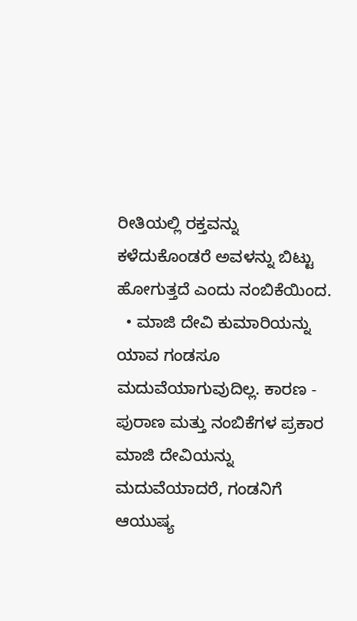ರೀತಿಯಲ್ಲಿ ರಕ್ತವನ್ನು ಕಳೆದುಕೊಂಡರೆ ಅವಳನ್ನು ಬಿಟ್ಟು ಹೋಗುತ್ತದೆ ಎಂದು ನಂಬಿಕೆಯಿಂದ.
  • ಮಾಜಿ ದೇವಿ ಕುಮಾರಿಯನ್ನು ಯಾವ ಗಂಡಸೂ ಮದುವೆಯಾಗುವುದಿಲ್ಲ. ಕಾರಣ - ಪುರಾಣ ಮತ್ತು ನಂಬಿಕೆಗಳ ಪ್ರಕಾರ ಮಾಜಿ ದೇವಿಯನ್ನು ಮದುವೆಯಾದರೆ, ಗಂಡನಿಗೆ ಆಯುಷ್ಯ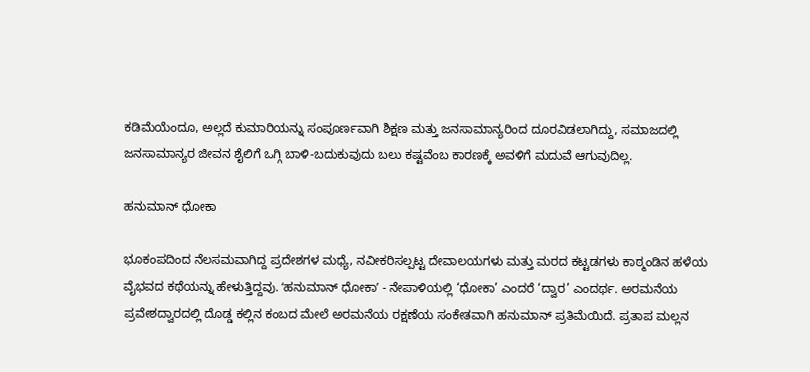ಕಡಿಮೆಯೆಂದೂ, ಅಲ್ಲದೆ ಕುಮಾರಿಯನ್ನು ಸಂಪೂರ್ಣವಾಗಿ ಶಿಕ್ಷಣ ಮತ್ತು ಜನಸಾಮಾನ್ಯರಿಂದ ದೂರವಿಡಲಾಗಿದ್ದು, ಸಮಾಜದಲ್ಲಿ ಜನಸಾಮಾನ್ಯರ ಜೀವನ ಶೈಲಿಗೆ ಒಗ್ಗಿ ಬಾಳಿ-ಬದುಕುವುದು ಬಲು ಕಷ್ಟವೆಂಬ ಕಾರಣಕ್ಕೆ ಅವಳಿಗೆ ಮದುವೆ ಆಗುವುದಿಲ್ಲ.

ಹನುಮಾನ್ ಧೋಕಾ

ಭೂಕಂಪದಿಂದ ನೆಲಸಮವಾಗಿದ್ದ ಪ್ರದೇಶಗಳ ಮಧ್ಯೆ, ನವೀಕರಿಸಲ್ಪಟ್ಟ ದೇವಾಲಯಗಳು ಮತ್ತು ಮರದ ಕಟ್ಟಡಗಳು ಕಾಠ್ಮಂಡಿನ ಹಳೆಯ ವೈಭವದ ಕಥೆಯನ್ನು ಹೇಳುತ್ತಿದ್ದವು. ʻಹನುಮಾನ್ ಧೋಕಾʼ - ನೇಪಾಳಿಯಲ್ಲಿ ‘ಧೋಕಾ’ ಎಂದರೆ ‘ದ್ವಾರ’ ಎಂದರ್ಥ. ಅರಮನೆಯ ಪ್ರವೇಶದ್ವಾರದಲ್ಲಿ ದೊಡ್ಡ ಕಲ್ಲಿನ ಕಂಬದ ಮೇಲೆ ಅರಮನೆಯ ರಕ್ಷಣೆಯ ಸಂಕೇತವಾಗಿ ಹನುಮಾನ್ ಪ್ರತಿಮೆಯಿದೆ. ಪ್ರತಾಪ ಮಲ್ಲನ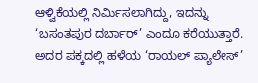ಆಳ್ವಿಕೆಯಲ್ಲಿ ನಿರ್ಮಿಸಲಾಗಿದ್ದು, ಇದನ್ನು ‘ಬಸಂತಪುರ ದರ್ಬಾರ್’ ಎಂದೂ ಕರೆಯುತ್ತಾರೆ. ಅದರ ಪಕ್ಕದಲ್ಲಿ ಹಳೆಯ ‘ರಾಯಲ್ ಪ್ಯಾಲೇಸ್’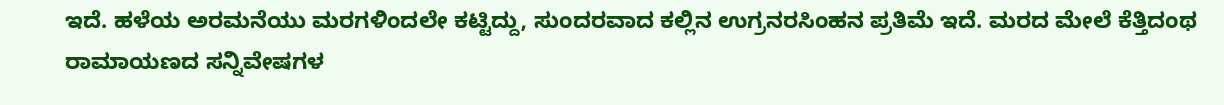ಇದೆ. ಹಳೆಯ ಅರಮನೆಯು ಮರಗಳಿಂದಲೇ ಕಟ್ಟಿದ್ದು, ಸುಂದರವಾದ ಕಲ್ಲಿನ ಉಗ್ರನರಸಿಂಹನ ಪ್ರತಿಮೆ ಇದೆ. ಮರದ ಮೇಲೆ ಕೆತ್ತಿದಂಥ ರಾಮಾಯಣದ ಸನ್ನಿವೇಷಗಳ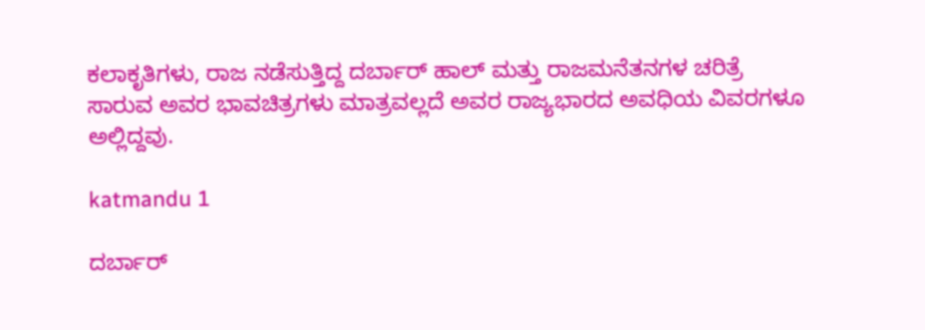ಕಲಾಕೃತಿಗಳು, ರಾಜ ನಡೆಸುತ್ತಿದ್ದ ದರ್ಬಾರ್ ಹಾಲ್ ಮತ್ತು ರಾಜಮನೆತನಗಳ ಚರಿತ್ರೆ ಸಾರುವ ಅವರ ಭಾವಚಿತ್ರಗಳು ಮಾತ್ರವಲ್ಲದೆ ಅವರ ರಾಜ್ಯಭಾರದ ಅವಧಿಯ ವಿವರಗಳೂ ಅಲ್ಲಿದ್ದವು.

katmandu 1

ದರ್ಬಾರ್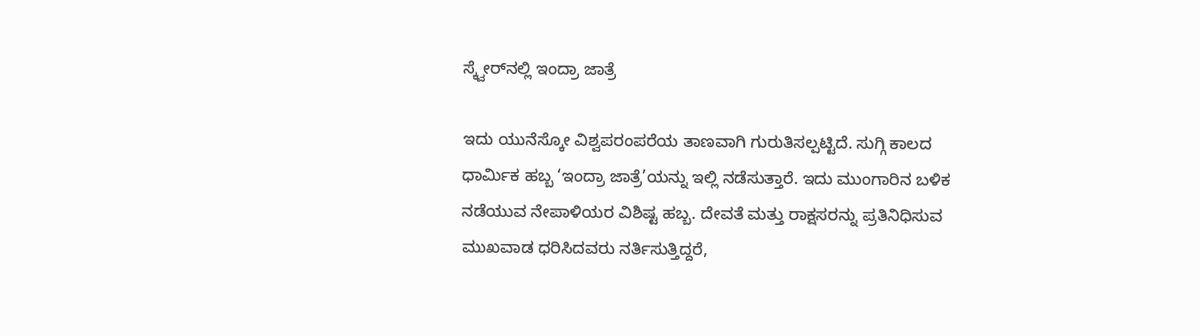ಸ್ಕ್ವೇರ್‌ನಲ್ಲಿ ಇಂದ್ರಾ ಜಾತ್ರೆ

ಇದು ಯುನೆಸ್ಕೋ ವಿಶ್ವಪರಂಪರೆಯ ತಾಣವಾಗಿ ಗುರುತಿಸಲ್ಪಟ್ಟಿದೆ. ಸುಗ್ಗಿ ಕಾಲದ ಧಾರ್ಮಿಕ ಹಬ್ಬ ‘ಇಂದ್ರಾ ಜಾತ್ರೆ’ಯನ್ನು ಇಲ್ಲಿ ನಡೆಸುತ್ತಾರೆ. ಇದು ಮುಂಗಾರಿನ ಬಳಿಕ ನಡೆಯುವ ನೇಪಾಳಿಯರ ವಿಶಿಷ್ಟ ಹಬ್ಬ. ದೇವತೆ ಮತ್ತು ರಾಕ್ಷಸರನ್ನು ಪ್ರತಿನಿಧಿಸುವ ಮುಖವಾಡ ಧರಿಸಿದವರು ನರ್ತಿಸುತ್ತಿದ್ದರೆ,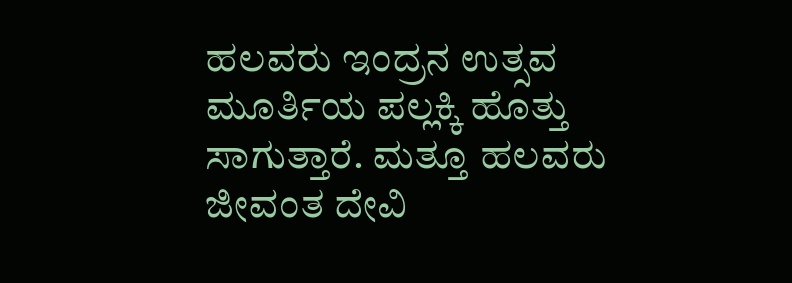ಹಲವರು ಇಂದ್ರನ ಉತ್ಸವ ಮೂರ್ತಿಯ ಪಲ್ಲಕ್ಕಿ ಹೊತ್ತು ಸಾಗುತ್ತಾರೆ. ಮತ್ತೂ ಹಲವರು ಜೀವಂತ ದೇವಿ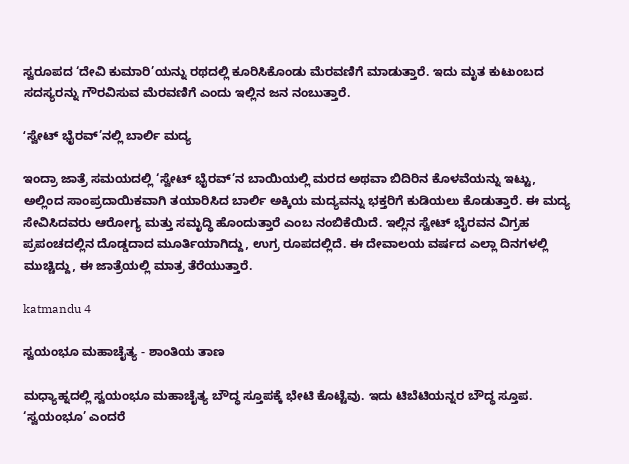ಸ್ವರೂಪದ ‘ದೇವಿ ಕುಮಾರಿ’ಯನ್ನು ರಥದಲ್ಲಿ ಕೂರಿಸಿಕೊಂಡು ಮೆರವಣಿಗೆ ಮಾಡುತ್ತಾರೆ. ಇದು ಮೃತ ಕುಟುಂಬದ ಸದಸ್ಯರನ್ನು ಗೌರವಿಸುವ ಮೆರವಣಿಗೆ ಎಂದು ಇಲ್ಲಿನ ಜನ ನಂಬುತ್ತಾರೆ.

ʻಸ್ವೇಟ್ ಭೈರವ್’ನಲ್ಲಿ ಬಾರ್ಲಿ ಮದ್ಯ

ಇಂದ್ರಾ ಜಾತ್ರೆ ಸಮಯದಲ್ಲಿ ‘ಸ್ವೇಟ್ ಭೈರವ್’ನ ಬಾಯಿಯಲ್ಲಿ ಮರದ ಅಥವಾ ಬಿದಿರಿನ ಕೊಳವೆಯನ್ನು ಇಟ್ಟು, ಅಲ್ಲಿಂದ ಸಾಂಪ್ರದಾಯಿಕವಾಗಿ ತಯಾರಿಸಿದ ಬಾರ್ಲಿ ಅಕ್ಕಿಯ ಮದ್ಯವನ್ನು ಭಕ್ತರಿಗೆ ಕುಡಿಯಲು ಕೊಡುತ್ತಾರೆ. ಈ ಮದ್ಯ ಸೇವಿಸಿದವರು ಆರೋಗ್ಯ ಮತ್ತು ಸಮೃದ್ಧಿ ಹೊಂದುತ್ತಾರೆ ಎಂಬ ನಂಬಿಕೆಯಿದೆ. ಇಲ್ಲಿನ ಸ್ವೇಟ್ ಭೈರವನ ವಿಗ್ರಹ ಪ್ರಪಂಚದಲ್ಲಿನ ದೊಡ್ಡದಾದ ಮೂರ್ತಿಯಾಗಿದ್ದು, ಉಗ್ರ ರೂಪದಲ್ಲಿದೆ. ಈ ದೇವಾಲಯ ವರ್ಷದ ಎಲ್ಲಾ ದಿನಗಳಲ್ಲಿ ಮುಚ್ಚಿದ್ದು, ಈ ಜಾತ್ರೆಯಲ್ಲಿ ಮಾತ್ರ ತೆರೆಯುತ್ತಾರೆ.

katmandu 4

ಸ್ವಯಂಭೂ ಮಹಾಚೈತ್ಯ - ಶಾಂತಿಯ ತಾಣ

ಮಧ್ಯಾಹ್ನದಲ್ಲಿ ಸ್ವಯಂಭೂ ಮಹಾಚೈತ್ಯ ಬೌದ್ಧ ಸ್ತೂಪಕ್ಕೆ ಭೇಟಿ ಕೊಟ್ಟೆವು. ಇದು ಟಿಬೆಟಿಯನ್ನರ ಬೌದ್ಧ ಸ್ತೂಪ. ‘ಸ್ವಯಂಭೂ’ ಎಂದರೆ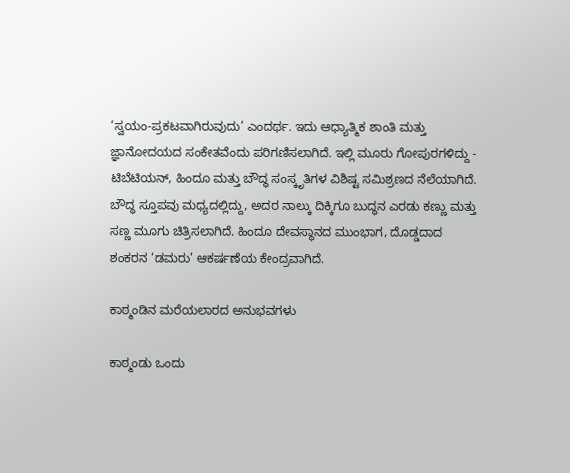‘ಸ್ವಯಂ-ಪ್ರಕಟವಾಗಿರುವುದು’ ಎಂದರ್ಥ. ಇದು ಆಧ್ಯಾತ್ಮಿಕ ಶಾಂತಿ ಮತ್ತು ಜ್ಞಾನೋದಯದ ಸಂಕೇತವೆಂದು ಪರಿಗಣಿಸಲಾಗಿದೆ. ಇಲ್ಲಿ ಮೂರು ಗೋಪುರಗಳಿದ್ದು - ಟಿಬೆಟಿಯನ್, ಹಿಂದೂ ಮತ್ತು ಬೌದ್ಧ ಸಂಸ್ಕೃತಿಗಳ ವಿಶಿಷ್ಟ ಸಮಿಶ್ರಣದ ನೆಲೆಯಾಗಿದೆ. ಬೌದ್ಧ ಸ್ತೂಪವು ಮಧ್ಯದಲ್ಲಿದ್ದು, ಅದರ ನಾಲ್ಕು ದಿಕ್ಕಿಗೂ ಬುದ್ಧನ ಎರಡು ಕಣ್ಣು ಮತ್ತು ಸಣ್ಣ ಮೂಗು ಚಿತ್ರಿಸಲಾಗಿದೆ. ಹಿಂದೂ ದೇವಸ್ಥಾನದ ಮುಂಭಾಗ, ದೊಡ್ಡದಾದ ಶಂಕರನ ‘ಡಮರು’ ಆಕರ್ಷಣೆಯ ಕೇಂದ್ರವಾಗಿದೆ.

ಕಾಠ್ಮಂಡಿನ ಮರೆಯಲಾರದ ಅನುಭವಗಳು

ಕಾಠ್ಮಂಡು ಒಂದು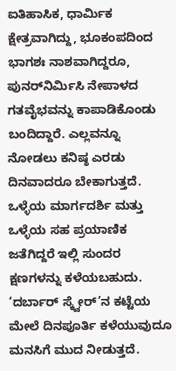ಐತಿಹಾಸಿಕ, ಧಾರ್ಮಿಕ ಕ್ಷೇತ್ರವಾಗಿದ್ದು, ಭೂಕಂಪದಿಂದ ಭಾಗಶಃ ನಾಶವಾಗಿದ್ದರೂ, ಪುನರ್‌ನಿರ್ಮಿಸಿ ನೇಪಾಳದ ಗತವೈಭವನ್ನು ಕಾಪಾಡಿಕೊಂಡು ಬಂದಿದ್ದಾರೆ. ಎಲ್ಲವನ್ನೂ ನೋಡಲು ಕನಿಷ್ಠ ಎರಡು ದಿನವಾದರೂ ಬೇಕಾಗುತ್ತದೆ. ಒಳ್ಳೆಯ ಮಾರ್ಗದರ್ಶಿ ಮತ್ತು ಒಳ್ಳೆಯ ಸಹ ಪ್ರಯಾಣಿಕ ಜತೆಗಿದ್ದರೆ ಇಲ್ಲಿ ಸುಂದರ ಕ್ಷಣಗಳನ್ನು ಕಳೆಯಬಹುದು. ‘ದರ್ಬಾರ್ ಸ್ಕ್ವೇರ್’ನ ಕಟ್ಟೆಯ ಮೇಲೆ ದಿನಪೂರ್ತಿ ಕಳೆಯುವುದೂ ಮನಸಿಗೆ ಮುದ ನೀಡುತ್ತದೆ.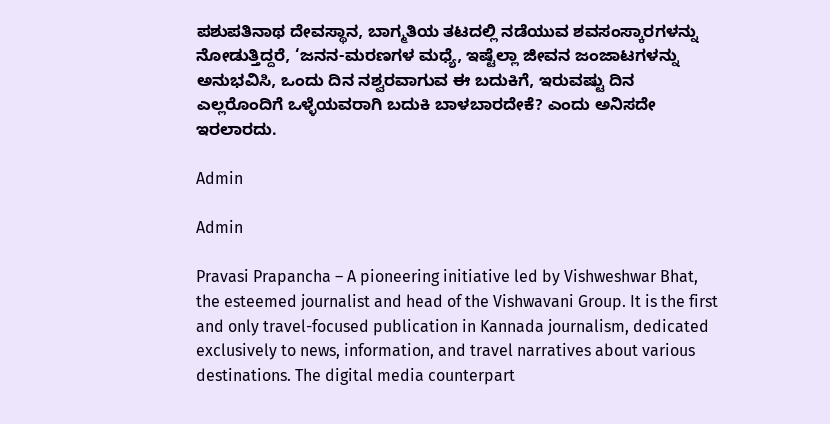ಪಶುಪತಿನಾಥ ದೇವಸ್ಥಾನ, ಬಾಗ್ಮತಿಯ ತಟದಲ್ಲಿ ನಡೆಯುವ ಶವಸಂಸ್ಕಾರಗಳನ್ನು ನೋಡುತ್ತಿದ್ದರೆ, ‘ಜನನ-ಮರಣಗಳ ಮಧ್ಯೆ, ಇಷ್ಟೆಲ್ಲಾ ಜೀವನ ಜಂಜಾಟಗಳನ್ನು ಅನುಭವಿಸಿ, ಒಂದು ದಿನ ನಶ್ವರವಾಗುವ ಈ ಬದುಕಿಗೆ, ಇರುವಷ್ಟು ದಿನ ಎಲ್ಲರೊಂದಿಗೆ ಒಳ್ಳೆಯವರಾಗಿ ಬದುಕಿ ಬಾಳಬಾರದೇಕೆ? ಎಂದು ಅನಿಸದೇ ಇರಲಾರದು.

Admin

Admin

Pravasi Prapancha – A pioneering initiative led by Vishweshwar Bhat, the esteemed journalist and head of the Vishwavani Group. It is the first and only travel-focused publication in Kannada journalism, dedicated exclusively to news, information, and travel narratives about various destinations. The digital media counterpart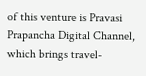of this venture is Pravasi Prapancha Digital Channel, which brings travel-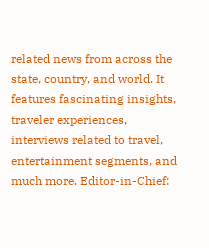related news from across the state, country, and world. It features fascinating insights, traveler experiences, interviews related to travel, entertainment segments, and much more. Editor-in-Chief: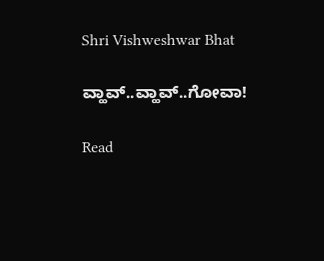Shri Vishweshwar Bhat

ವ್ಹಾವ್..ವ್ಹಾವ್..ಗೋವಾ!

Read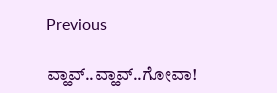Previous

ವ್ಹಾವ್..ವ್ಹಾವ್..ಗೋವಾ!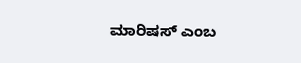ಮಾರಿಷಸ್‌ ಎಂಬ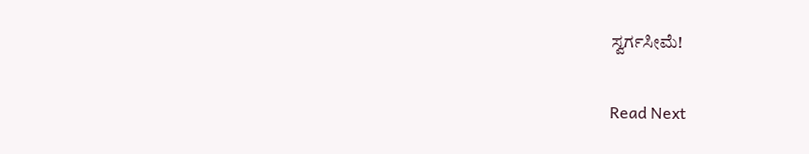ಸ್ವರ್ಗಸೀಮೆ!

Read Next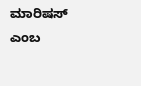ಮಾರಿಷಸ್‌ ಎಂಬ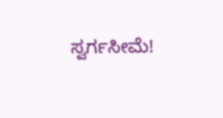ಸ್ವರ್ಗಸೀಮೆ!